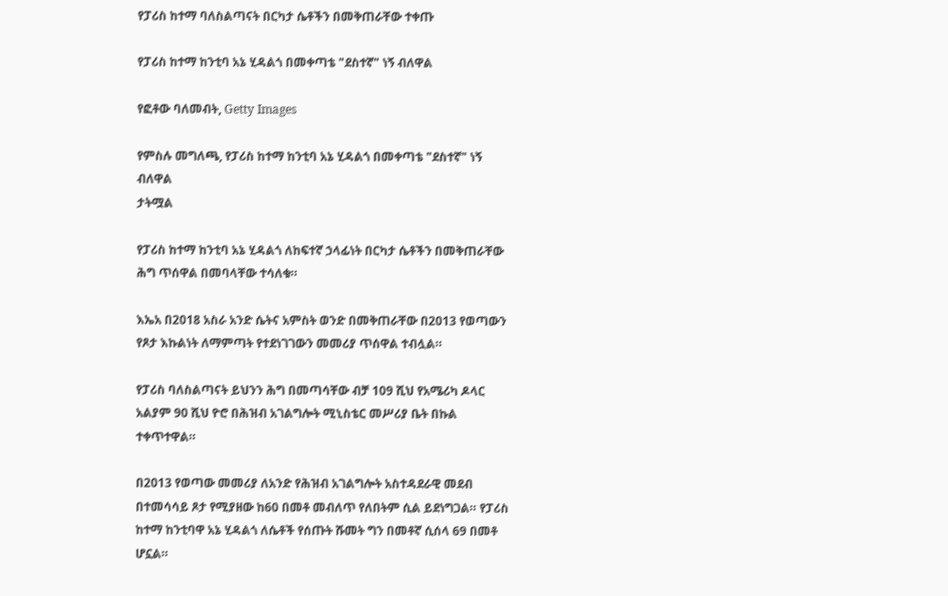የፓሪስ ከተማ ባለስልጣናት በርካታ ሴቶችን በመቅጠራቸው ተቀጡ

የፓሪስ ከተማ ከንቲባ አኔ ሂዳልጎ በመቀጣቴ "ደስተኛ" ነኝ ብለዋል

የፎቶው ባለመብት, Getty Images

የምስሉ መግለጫ, የፓሪስ ከተማ ከንቲባ አኔ ሂዳልጎ በመቀጣቴ "ደስተኛ" ነኝ ብለዋል
ታትሟል

የፓሪስ ከተማ ከንቲባ አኔ ሂዳልጎ ለከፍተኛ ኃላፊነት በርካታ ሴቶችን በመቅጠራቸው ሕግ ጥሰዋል በመባላቸው ተሳለቁ።

እኤአ በ2018 አስራ አንድ ሴትና አምስት ወንድ በመቅጠራቸው በ2013 የወጣውን የጾታ እኩልነት ለማምጣት የተደነገገውን መመሪያ ጥሰዋል ተብሏል።

የፓሪስ ባለስልጣናት ይህንን ሕግ በመጣሳቸው ብቻ 109 ሺህ የአሜሪካ ዶላር አልያም 90 ሺህ ዮሮ በሕዝብ አገልግሎት ሚኒስቴር መሥሪያ ቤት በኩል ተቀጥተዋል።

በ2013 የወጣው መመሪያ ለአንድ የሕዝብ አገልግሎት አስተዳደራዊ መደብ በተመሳሳይ ጾታ የሚያዘው ከ60 በመቶ መብለጥ የለበትም ሲል ይደነግጋል። የፓሪስ ከተማ ከንቲባዋ አኔ ሂዳልጎ ለሴቶች የሰጡት ሹመት ግን በመቶኛ ሲሰላ 69 በመቶ ሆኗል።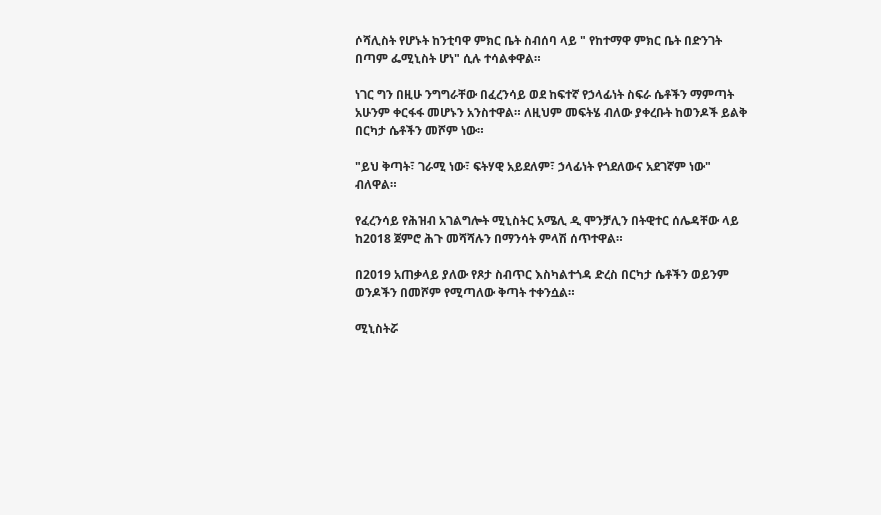ሶሻሊስት የሆኑት ከንቲባዋ ምክር ቤት ስብሰባ ላይ " የከተማዋ ምክር ቤት በድንገት በጣም ፌሚኒስት ሆነ" ሲሉ ተሳልቀዋል።

ነገር ግን በዚሁ ንግግራቸው በፈረንሳይ ወደ ከፍተኛ የኃላፊነት ስፍራ ሴቶችን ማምጣት አሁንም ቀርፋፋ መሆኑን አንስተዋል። ለዚህም መፍትሄ ብለው ያቀረቡት ከወንዶች ይልቅ በርካታ ሴቶችን መሾም ነው።

"ይህ ቅጣት፣ ገራሚ ነው፣ ፍትሃዊ አይደለም፣ ኃላፊነት የጎደለውና አደገኛም ነው" ብለዋል።

የፈረንሳይ የሕዝብ አገልግሎት ሚኒስትር አሜሊ ዲ ሞንቻሊን በትዊተር ሰሌዳቸው ላይ ከ2018 ጀምሮ ሕጉ መሻሻሉን በማንሳት ምላሽ ሰጥተዋል።

በ2019 አጠቃላይ ያለው የጾታ ስብጥር እስካልተጎዳ ድረስ በርካታ ሴቶችን ወይንም ወንዶችን በመሾም የሚጣለው ቅጣት ተቀንሷል።

ሚኒስትሯ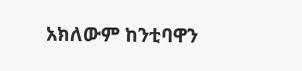አክለውም ከንቲባዋን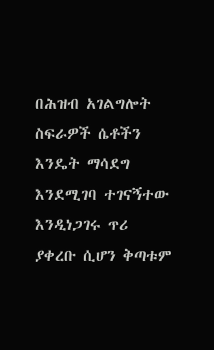በሕዝብ አገልግሎት ስፍራዎች ሴቶችን እንዴት ማሳደግ እንደሚገባ ተገናኝተው እንዲነጋገሩ ጥሪ ያቀረቡ ሲሆን ቅጣቱም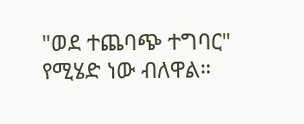"ወደ ተጨባጭ ተግባር" የሚሄድ ነው ብለዋል።